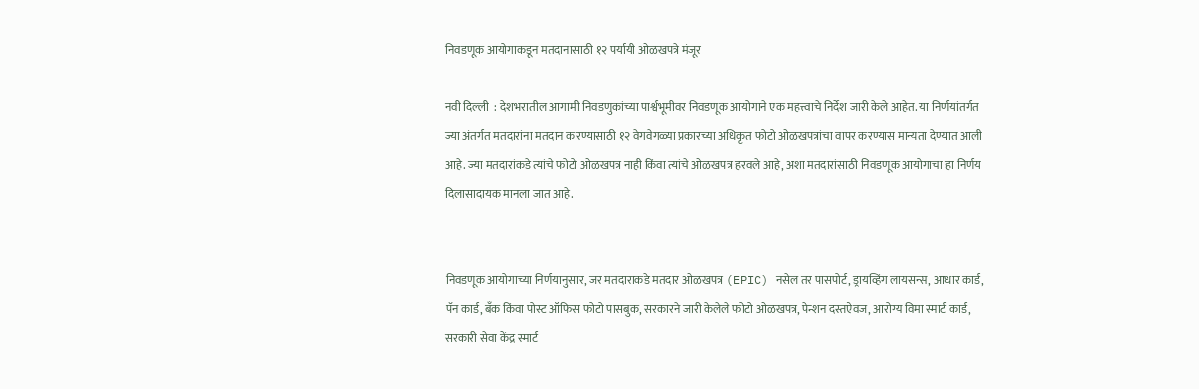निवडणूक आयोगाकडून मतदानासाठी १२ पर्यायी ओळखपत्रे मंजूर

नवी दिल्ली  : देशभरातील आगामी निवडणुकांच्या पार्श्वभूमीवर निवडणूक आयोगाने एक महत्त्वाचे निर्देश जारी केले आहेत. या निर्णयांतर्गत ज्या अंतर्गत मतदारांना मतदान करण्यासाठी १२ वेगवेगळ्या प्रकारच्या अधिकृत फोटो ओळखपत्रांचा वापर करण्यास मान्यता देण्यात आली आहे. ज्या मतदारांकडे त्यांचे फोटो ओळखपत्र नाही किंवा त्यांचे ओळखपत्र हरवले आहे, अशा मतदारांसाठी निवडणूक आयोगाचा हा निर्णय दिलासादायक मानला जात आहे.


निवडणूक आयोगाच्या निर्णयानुसार, जर मतदाराकडे मतदार ओळखपत्र (EPIC) नसेल तर पासपोर्ट, ड्रायव्हिंग लायसन्स, आधार कार्ड, पॅन कार्ड, बँक किंवा पोस्ट ऑफिस फोटो पासबुक, सरकारने जारी केलेले फोटो ओळखपत्र, पेन्शन दस्तऐवज, आरोग्य विमा स्मार्ट कार्ड, सरकारी सेवा केंद्र स्मार्ट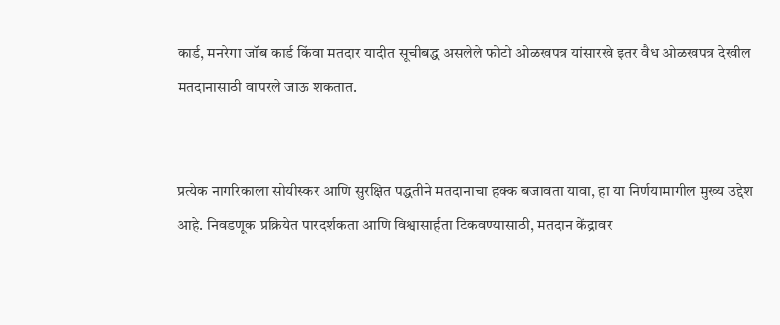कार्ड, मनरेगा जॉब कार्ड किंवा मतदार यादीत सूचीबद्ध असलेले फोटो ओळखपत्र यांसारखे इतर वैध ओळखपत्र देखील मतदानासाठी वापरले जाऊ शकतात.


प्रत्येक नागरिकाला सोयीस्कर आणि सुरक्षित पद्धतीने मतदानाचा हक्क बजावता यावा, हा या निर्णयामागील मुख्य उद्देश आहे. निवडणूक प्रक्रियेत पारदर्शकता आणि विश्वासार्हता टिकवण्यासाठी, मतदान केंद्रावर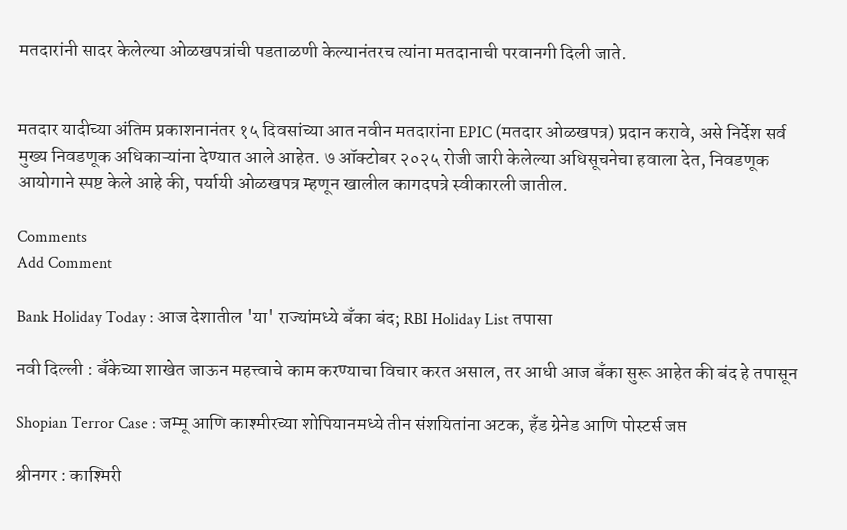मतदारांनी सादर केलेल्या ओळखपत्रांची पडताळणी केल्यानंतरच त्यांना मतदानाची परवानगी दिली जाते.


मतदार यादीच्या अंतिम प्रकाशनानंतर १५ दिवसांच्या आत नवीन मतदारांना EPIC (मतदार ओळखपत्र) प्रदान करावे, असे निर्देश सर्व मुख्य निवडणूक अधिकाऱ्यांना देण्यात आले आहेत. ७ ऑक्टोबर २०२५ रोजी जारी केलेल्या अधिसूचनेचा हवाला देत, निवडणूक आयोगाने स्पष्ट केले आहे की, पर्यायी ओळखपत्र म्हणून खालील कागदपत्रे स्वीकारली जातील.

Comments
Add Comment

Bank Holiday Today : आज देशातील 'या' राज्यांमध्ये बँका बंद; RBI Holiday List तपासा

नवी दिल्ली : बँकेच्या शाखेत जाऊन महत्त्वाचे काम करण्याचा विचार करत असाल, तर आधी आज बँका सुरू आहेत की बंद हे तपासून

Shopian Terror Case : जम्मू आणि काश्मीरच्या शोपियानमध्ये तीन संशयितांना अटक, हँड ग्रेनेड आणि पोस्टर्स जप्त

श्रीनगर : काश्मिरी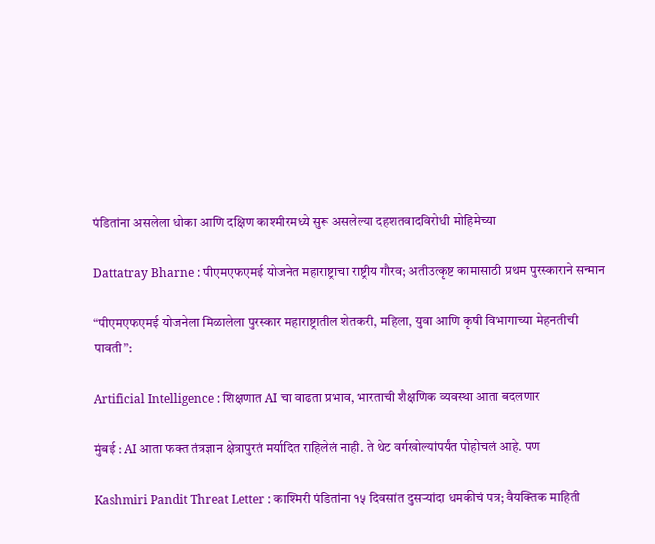पंडितांना असलेला धोका आणि दक्षिण काश्मीरमध्ये सुरू असलेल्या दहशतवादविरोधी मोहिमेच्या

Dattatray Bharne : पीएमएफएमई योजनेत महाराष्ट्राचा राष्ट्रीय गौरव; अतीउत्कृष्ट कामासाठी प्रथम पुरस्काराने सन्मान

“पीएमएफएमई योजनेला मिळालेला पुरस्कार महाराष्ट्रातील शेतकरी, महिला, युवा आणि कृषी विभागाच्या मेहनतीची पावती”:

Artificial Intelligence : शिक्षणात AI चा वाढता प्रभाव, भारताची शैक्षणिक व्यवस्था आता बदलणार

मुंबई : AI आता फक्त तंत्रज्ञान क्षेत्रापुरतं मर्यादित राहिलेलं नाही. ते थेट वर्गखोल्यांपर्यंत पोहोचलं आहे. पण

Kashmiri Pandit Threat Letter : काश्मिरी पंडितांना १५ दिवसांत दुसऱ्यांदा धमकीचं पत्र; वैयक्तिक माहिती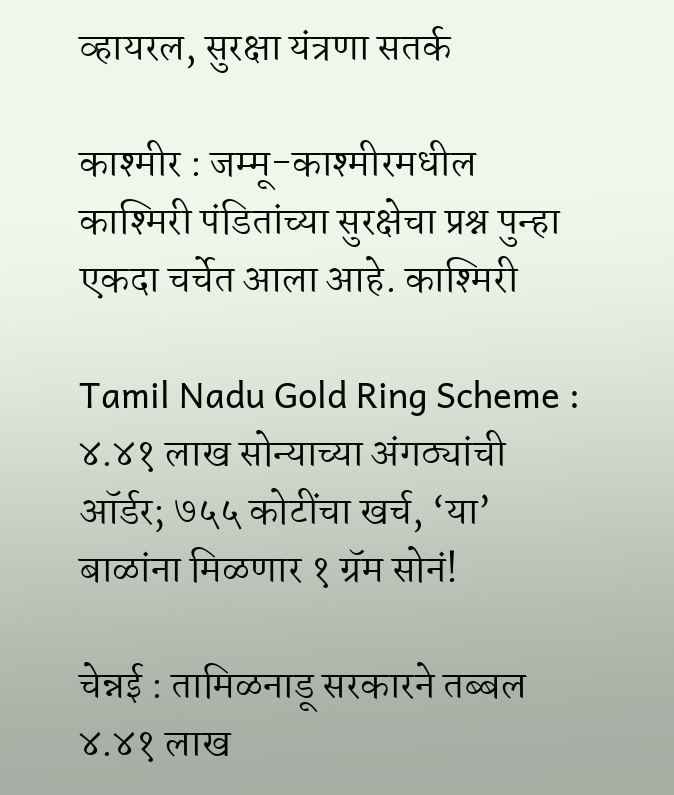व्हायरल, सुरक्षा यंत्रणा सतर्क

काश्मीर : जम्मू-काश्मीरमधील काश्मिरी पंडितांच्या सुरक्षेचा प्रश्न पुन्हा एकदा चर्चेत आला आहे. काश्मिरी

Tamil Nadu Gold Ring Scheme : ४.४१ लाख सोन्याच्या अंगठ्यांची ऑर्डर; ७५५ कोटींचा खर्च, ‘या’ बाळांना मिळणार १ ग्रॅम सोनं!

चेन्नई : तामिळनाडू सरकारने तब्बल ४.४१ लाख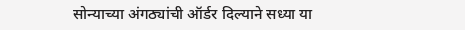सोन्याच्या अंगठ्यांची ऑर्डर दिल्याने सध्या या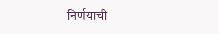निर्णयाची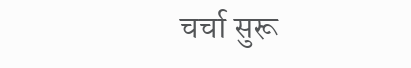चर्चा सुरू